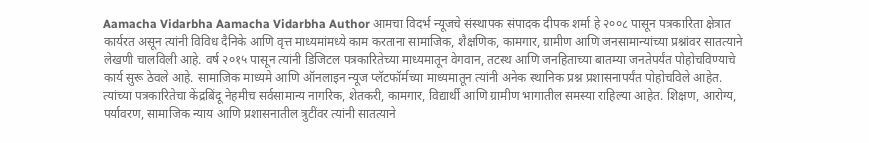Aamacha Vidarbha Aamacha Vidarbha Author आमचा विदर्भ न्यूजचे संस्थापक संपादक दीपक शर्मा हे २००८ पासून पत्रकारिता क्षेत्रात कार्यरत असून त्यांनी विविध दैनिके आणि वृत्त माध्यमांमध्ये काम करताना सामाजिक, शैक्षणिक, कामगार, ग्रामीण आणि जनसामान्यांच्या प्रश्नांवर सातत्याने लेखणी चालविली आहे. वर्ष २०१५ पासून त्यांनी डिजिटल पत्रकारितेच्या माध्यमातून वेगवान, तटस्थ आणि जनहिताच्या बातम्या जनतेपर्यंत पोहोचविण्याचे कार्य सुरू ठेवले आहे. सामाजिक माध्यमे आणि ऑनलाइन न्यूज प्लॅटफॉर्मच्या माध्यमातून त्यांनी अनेक स्थानिक प्रश्न प्रशासनापर्यंत पोहोचविले आहेत. त्यांच्या पत्रकारितेचा केंद्रबिंदू नेहमीच सर्वसामान्य नागरिक, शेतकरी, कामगार, विद्यार्थी आणि ग्रामीण भागातील समस्या राहिल्या आहेत. शिक्षण, आरोग्य, पर्यावरण, सामाजिक न्याय आणि प्रशासनातील त्रुटींवर त्यांनी सातत्याने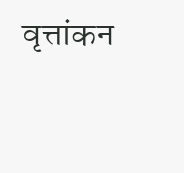वृत्तांकन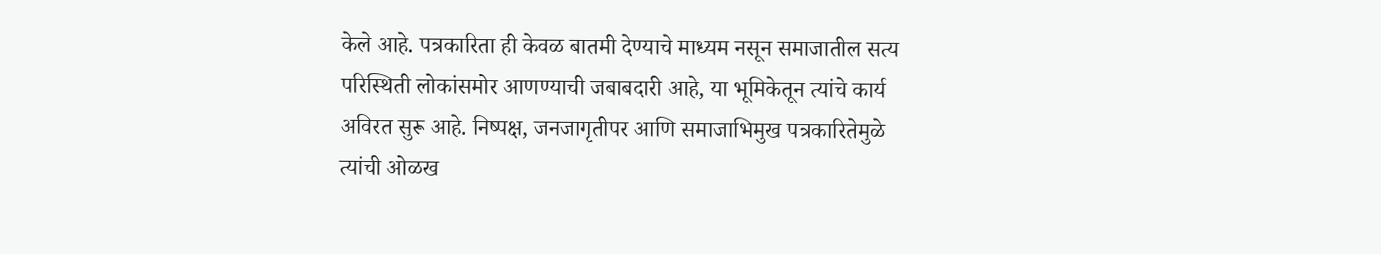केले आहे. पत्रकारिता ही केवळ बातमी देण्याचे माध्यम नसून समाजातील सत्य परिस्थिती लोकांसमोर आणण्याची जबाबदारी आहे, या भूमिकेतून त्यांचे कार्य अविरत सुरू आहे. निष्पक्ष, जनजागृतीपर आणि समाजाभिमुख पत्रकारितेमुळे त्यांची ओळख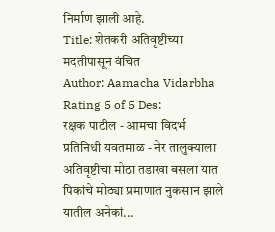निर्माण झाली आहे.
Title: शेतकरी अतिवृष्टीच्या मदतीपासून वंचित
Author: Aamacha Vidarbha
Rating 5 of 5 Des:
रक्षक पाटील - आमचा विदर्भ प्रतिनिधी यवतमाळ - नेर तालुक्याला अतिवृष्टीचा मोठा तडाखा बसला यात पिकांचे मोठ्या प्रमाणात नुकसान झाले यातील अनेकां...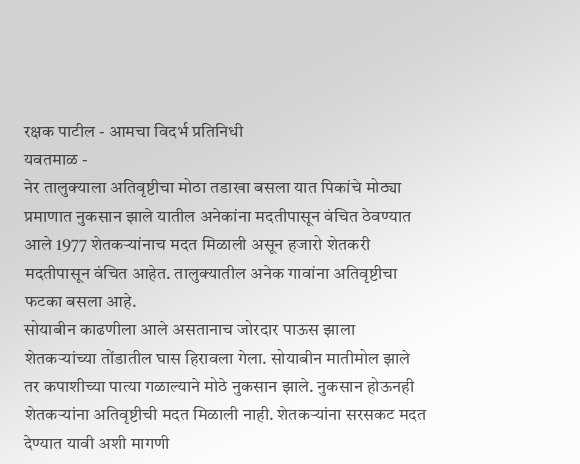रक्षक पाटील - आमचा विदर्भ प्रतिनिधी
यवतमाळ -
नेर तालुक्याला अतिवृष्टीचा मोठा तडाखा बसला यात पिकांचे मोठ्या प्रमाणात नुकसान झाले यातील अनेकांना मदतीपासून वंचित ठेवण्यात आले 1977 शेतकऱ्यांनाच मदत मिळाली असून हजारो शेतकरी मदतीपासून वंचित आहेत. तालुक्यातील अनेक गावांना अतिवृष्टीचा फटका बसला आहे.
सोयाबीन काढणीला आले असतानाच जोरदार पाऊस झाला शेतकऱ्यांच्या तोंडातील घास हिरावला गेला. सोयाबीन मातीमोल झाले तर कपाशीच्या पात्या गळाल्याने मोठे नुकसान झाले. नुकसान होऊनही शेतकऱ्यांना अतिवृष्टीची मदत मिळाली नाही. शेतकऱ्यांना सरसकट मदत देण्यात यावी अशी मागणी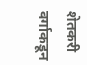शेतकरी वर्गाकडून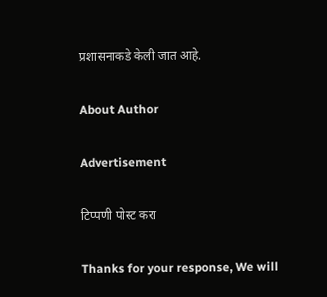प्रशासनाकडे केली जात आहे.

About Author

Advertisement

टिप्पणी पोस्ट करा

Thanks for your response, We will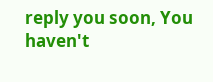reply you soon, You haven't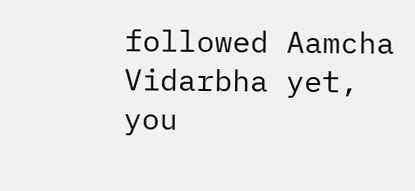followed Aamcha Vidarbha yet, you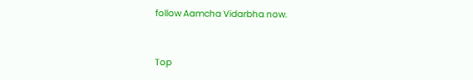follow Aamcha Vidarbha now.


Top